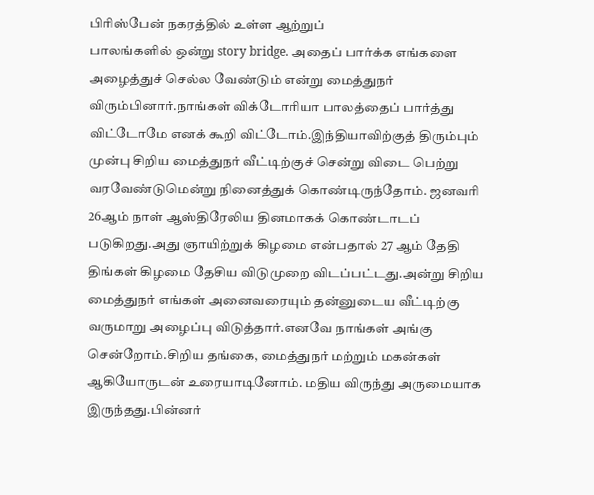பிரிஸ்பேன் நகரத்தில் உள்ள ஆற்றுப்
பாலங்களில் ஒன்று story bridge. அதைப் பார்க்க எங்களை அழைத்துச் செல்ல வேண்டும் என்று மைத்துநர் விரும்பினார்.நாங்கள் விக்டோரியா பாலத்தைப் பார்த்து விட்டோமே எனக் கூறி விட்டோம்.இந்தியாவிற்குத் திரும்பும் முன்பு சிறிய மைத்துநர் வீட்டிற்குச் சென்று விடை பெற்று வரவேண்டுமென்று நினைத்துக் கொண்டிருந்தோம். ஜனவரி 26ஆம் நாள் ஆஸ்திரேலிய தினமாகக் கொண்டாடப் படுகிறது.அது ஞாயிற்றுக் கிழமை என்பதால் 27 ஆம் தேதி திங்கள் கிழமை தேசிய விடுமுறை விடப்பட்டது.அன்று சிறிய மைத்துநர் எங்கள் அனைவரையும் தன்னுடைய வீட்டிற்கு வருமாறு அழைப்பு விடுத்தார்.எனவே நாங்கள் அங்கு சென்றோம்.சிறிய தங்கை, மைத்துநர் மற்றும் மகன்கள் ஆகியோருடன் உரையாடினோம். மதிய விருந்து அருமையாக இருந்தது.பின்னர்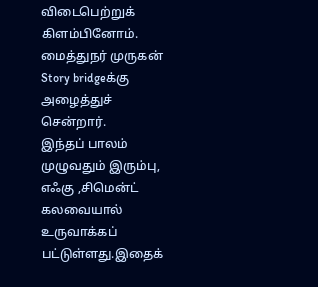விடைபெற்றுக் கிளம்பினோம். மைத்துநர் முருகன் Story bridgeக்கு அழைத்துச் சென்றார்.
இந்தப் பாலம் முழுவதும் இரும்பு, எஃகு ,சிமென்ட் கலவையால் உருவாக்கப் பட்டுள்ளது.இதைக்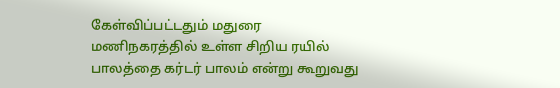கேள்விப்பட்டதும் மதுரை மணிநகரத்தில் உள்ள சிறிய ரயில் பாலத்தை கர்டர் பாலம் என்று கூறுவது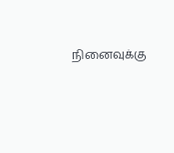நினைவுக்கு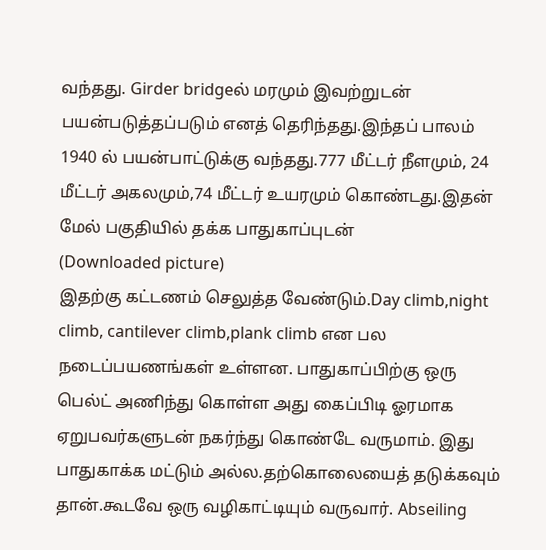வந்தது. Girder bridgeல் மரமும் இவற்றுடன் பயன்படுத்தப்படும் எனத் தெரிந்தது.இந்தப் பாலம் 1940 ல் பயன்பாட்டுக்கு வந்தது.777 மீட்டர் நீளமும், 24 மீட்டர் அகலமும்,74 மீட்டர் உயரமும் கொண்டது.இதன் மேல் பகுதியில் தக்க பாதுகாப்புடன்
(Downloaded picture)
இதற்கு கட்டணம் செலுத்த வேண்டும்.Day climb,night climb, cantilever climb,plank climb என பல நடைப்பயணங்கள் உள்ளன. பாதுகாப்பிற்கு ஒரு பெல்ட் அணிந்து கொள்ள அது கைப்பிடி ஓரமாக ஏறுபவர்களுடன் நகர்ந்து கொண்டே வருமாம். இது பாதுகாக்க மட்டும் அல்ல.தற்கொலையைத் தடுக்கவும் தான்.கூடவே ஒரு வழிகாட்டியும் வருவார். Abseiling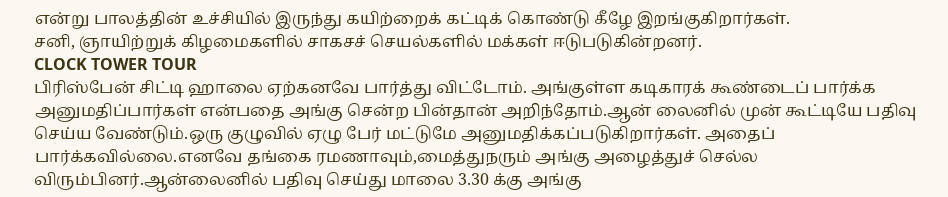என்று பாலத்தின் உச்சியில் இருந்து கயிற்றைக் கட்டிக் கொண்டு கீழே இறங்குகிறார்கள்.
சனி, ஞாயிற்றுக் கிழமைகளில் சாகசச் செயல்களில் மக்கள் ஈடுபடுகின்றனர்.
CLOCK TOWER TOUR
பிரிஸ்பேன் சிட்டி ஹாலை ஏற்கனவே பார்த்து விட்டோம். அங்குள்ள கடிகாரக் கூண்டைப் பார்க்க அனுமதிப்பார்கள் என்பதை அங்கு சென்ற பின்தான் அறிந்தோம்.ஆன் லைனில் முன் கூட்டியே பதிவு செய்ய வேண்டும்.ஒரு குழுவில் ஏழு பேர் மட்டுமே அனுமதிக்கப்படுகிறார்கள். அதைப் பார்க்கவில்லை.எனவே தங்கை ரமணாவும்,மைத்துநரும் அங்கு அழைத்துச் செல்ல விரும்பினர்.ஆன்லைனில் பதிவு செய்து மாலை 3.30 க்கு அங்கு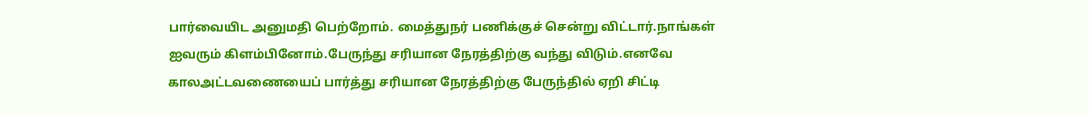பார்வையிட அனுமதி பெற்றோம். மைத்துநர் பணிக்குச் சென்று விட்டார்.நாங்கள் ஐவரும் கிளம்பினோம்.பேருந்து சரியான நேரத்திற்கு வந்து விடும்.எனவே காலஅட்டவணையைப் பார்த்து சரியான நேரத்திற்கு பேருந்தில் ஏறி சிட்டி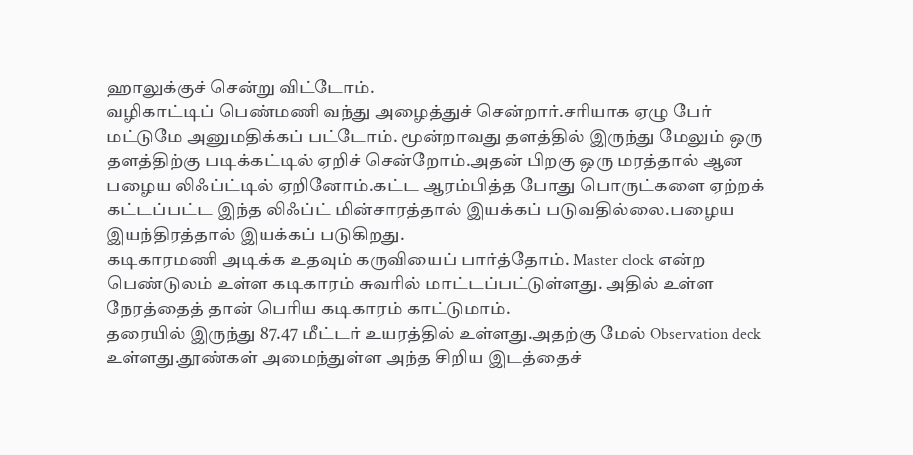ஹாலுக்குச் சென்று விட்டோம்.
வழிகாட்டிப் பெண்மணி வந்து அழைத்துச் சென்றார்.சரியாக ஏழு பேர் மட்டுமே அனுமதிக்கப் பட்டோம். மூன்றாவது தளத்தில் இருந்து மேலும் ஒரு தளத்திற்கு படிக்கட்டில் ஏறிச் சென்றோம்.அதன் பிறகு ஒரு மரத்தால் ஆன பழைய லிஃப்ட்டில் ஏறினோம்.கட்ட ஆரம்பித்த போது பொருட்களை ஏற்றக் கட்டப்பட்ட இந்த லிஃப்ட் மின்சாரத்தால் இயக்கப் படுவதில்லை.பழைய இயந்திரத்தால் இயக்கப் படுகிறது.
கடிகாரமணி அடிக்க உதவும் கருவியைப் பார்த்தோம். Master clock என்ற பெண்டுலம் உள்ள கடிகாரம் சுவரில் மாட்டப்பட்டுள்ளது. அதில் உள்ள நேரத்தைத் தான் பெரிய கடிகாரம் காட்டுமாம்.
தரையில் இருந்து 87.47 மீட்டர் உயரத்தில் உள்ளது.அதற்கு மேல் Observation deck உள்ளது.தூண்கள் அமைந்துள்ள அந்த சிறிய இடத்தைச்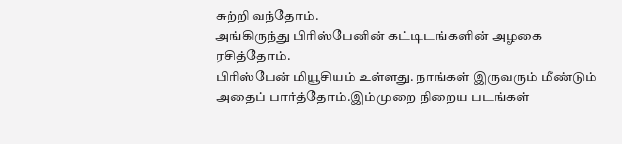சுற்றி வந்தோம்.
அங்கிருந்து பிரிஸ்பேனின் கட்டிடங்களின் அழகை ரசித்தோம்.
பிரிஸ்பேன் மியூசியம் உள்ளது. நாங்கள் இருவரும் மீண்டும் அதைப் பார்த்தோம்.இம்முறை நிறைய படங்கள்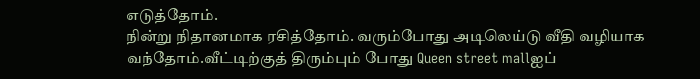எடுத்தோம்.
நின்று நிதானமாக ரசித்தோம். வரும்போது அடிலெய்டு வீதி வழியாக வந்தோம்.வீட்டிற்குத் திரும்பும் போது Queen street mallஐப்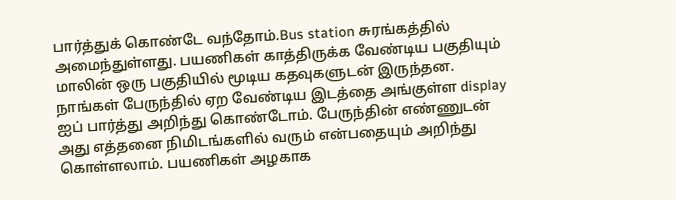பார்த்துக் கொண்டே வந்தோம்.Bus station சுரங்கத்தில் அமைந்துள்ளது. பயணிகள் காத்திருக்க வேண்டிய பகுதியும் மாலின் ஒரு பகுதியில் மூடிய கதவுகளுடன் இருந்தன. நாங்கள் பேருந்தில் ஏற வேண்டிய இடத்தை அங்குள்ள display ஐப் பார்த்து அறிந்து கொண்டோம். பேருந்தின் எண்ணுடன் அது எத்தனை நிமிடங்களில் வரும் என்பதையும் அறிந்து கொள்ளலாம். பயணிகள் அழகாக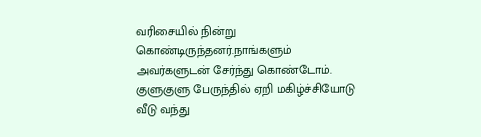வரிசையில் நின்று கொண்டிருந்தனர்.நாங்களும் அவர்களுடன் சேர்ந்து கொண்டோம். குளுகுளு பேருந்தில் ஏறி மகிழ்ச்சியோடு வீடு வந்து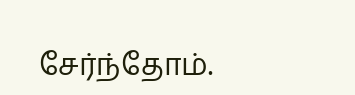சேர்ந்தோம்.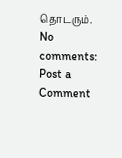தொடரும்.
No comments:
Post a Comment